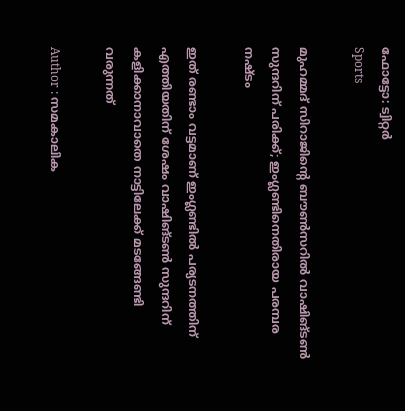ഫോട്ടോ: ട്വിറ്റർ
Sports

മുഹമ്മദ് സിറാജിന്റെ ബൗണ്‍സറില്‍ വാഷിങ്ടണ്‍ സുന്ദറിന് പരിക്ക്; ഇംഗ്ലണ്ടിനെതിരായ പരമ്പര നഷ്ടം

ഇത് രണ്ടാം വട്ടമാണ് ഇംഗ്ലണ്ടില്‍ പര്യടനത്തിന് എത്തിയതിന് ശേഷം വാഷിങ്ടണ്‍ സുന്ദറിന് കളിക്കാനാവാതെ നാട്ടിലേക്ക് മടങ്ങേണ്ടി വരുന്നത്

Author : സമകാലിക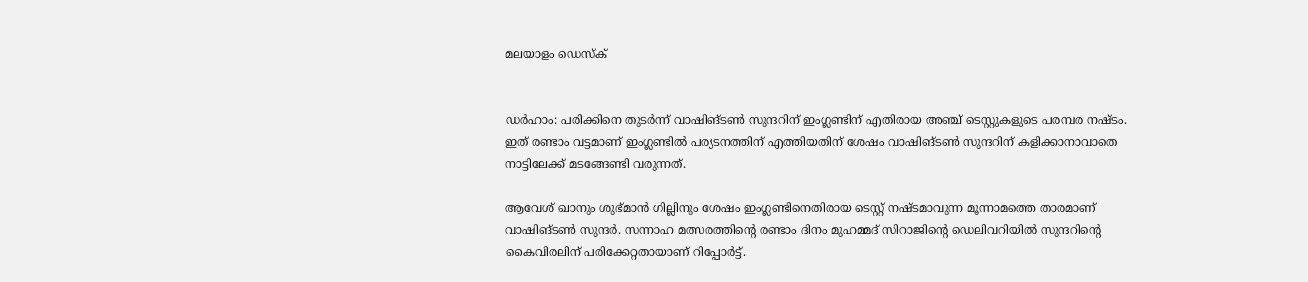മലയാളം ഡെസ്ക്


ഡര്‍ഹാം: പരിക്കിനെ തുടര്‍ന്ന് വാഷിങ്ടണ്‍ സുന്ദറിന് ഇംഗ്ലണ്ടിന് എതിരായ അഞ്ച് ടെസ്റ്റുകളുടെ പരമ്പര നഷ്ടം. ഇത് രണ്ടാം വട്ടമാണ് ഇംഗ്ലണ്ടില്‍ പര്യടനത്തിന് എത്തിയതിന് ശേഷം വാഷിങ്ടണ്‍ സുന്ദറിന് കളിക്കാനാവാതെ നാട്ടിലേക്ക് മടങ്ങേണ്ടി വരുന്നത്.

ആവേശ് ഖാനും ശുഭ്മാന്‍ ഗില്ലിനും ശേഷം ഇംഗ്ലണ്ടിനെതിരായ ടെസ്റ്റ് നഷ്ടമാവുന്ന മൂന്നാമത്തെ താരമാണ് വാഷിങ്ടണ്‍ സുന്ദര്‍. സന്നാഹ മത്സരത്തിന്റെ രണ്ടാം ദിനം മുഹമ്മദ് സിറാജിന്റെ ഡെലിവറിയില്‍ സുന്ദറിന്റെ കൈവിരലിന് പരിക്കേറ്റതായാണ് റിപ്പോര്‍ട്ട്.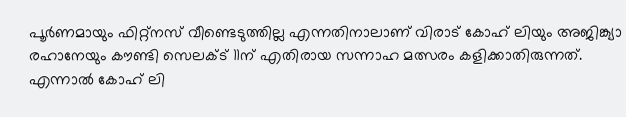പൂര്‍ണമായും ഫിറ്റ്‌നസ് വീണ്ടെടുത്തില്ല എന്നതിനാലാണ് വിരാട് കോഹ് ലിയും അജിങ്ക്യാ രഹാനേയും കൗണ്ടി സെലക്ട് 11ന് എതിരായ സന്നാഹ മത്സരം കളിക്കാതിരുന്നത്. എന്നാല്‍ കോഹ് ലി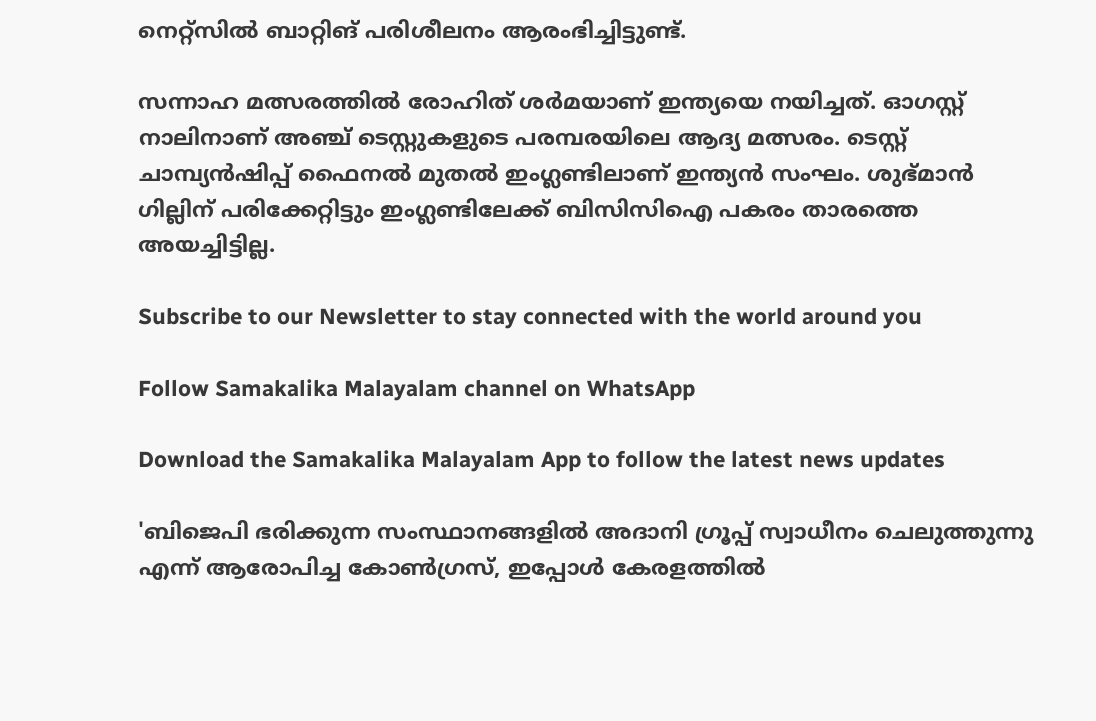നെറ്റ്‌സില്‍ ബാറ്റിങ് പരിശീലനം ആരംഭിച്ചിട്ടുണ്ട്.

സന്നാഹ മത്സരത്തില്‍ രോഹിത് ശര്‍മയാണ് ഇന്ത്യയെ നയിച്ചത്. ഓഗസ്റ്റ് നാലിനാണ് അഞ്ച് ടെസ്റ്റുകളുടെ പരമ്പരയിലെ ആദ്യ മത്സരം. ടെസ്റ്റ് ചാമ്പ്യന്‍ഷിപ്പ് ഫൈനല്‍ മുതല്‍ ഇംഗ്ലണ്ടിലാണ് ഇന്ത്യന്‍ സംഘം. ശുഭ്മാന്‍ ഗില്ലിന് പരിക്കേറ്റിട്ടും ഇംഗ്ലണ്ടിലേക്ക് ബിസിസിഐ പകരം താരത്തെ അയച്ചിട്ടില്ല.

Subscribe to our Newsletter to stay connected with the world around you

Follow Samakalika Malayalam channel on WhatsApp

Download the Samakalika Malayalam App to follow the latest news updates

'ബിജെപി ഭരിക്കുന്ന സംസ്ഥാനങ്ങളിൽ അദാനി ഗ്രൂപ്പ് സ്വാധീനം ചെലുത്തുന്നു എന്ന് ആരോപിച്ച കോൺഗ്രസ്, ഇപ്പോൾ കേരളത്തിൽ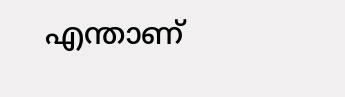എന്താണ്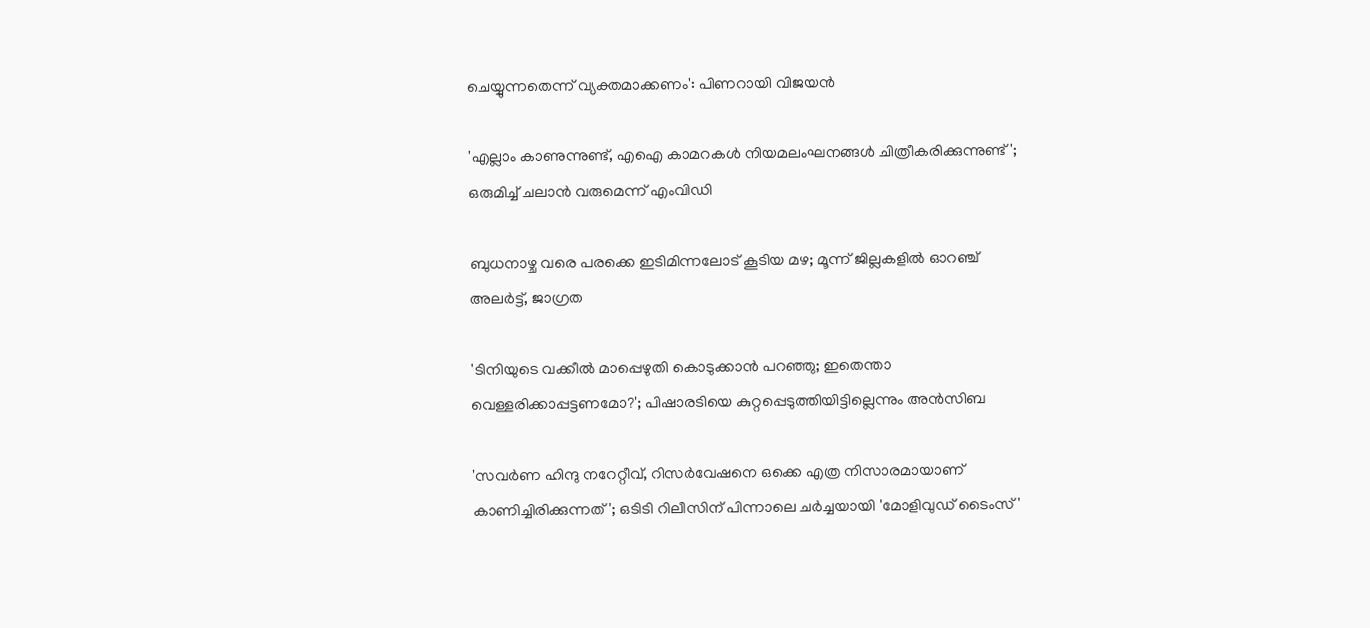ചെയ്യുന്നതെന്ന് വ്യക്തമാക്കണം': പിണറായി വിജയൻ

'എല്ലാം കാണുന്നുണ്ട്, എഐ കാമറകള്‍ നിയമലംഘനങ്ങള്‍ ചിത്രീകരിക്കുന്നുണ്ട്'; ഒരുമിച്ച് ചലാന്‍ വരുമെന്ന് എംവിഡി

ബുധനാഴ്ച വരെ പരക്കെ ഇടിമിന്നലോട് കൂടിയ മഴ; മൂന്ന് ജില്ലകളില്‍ ഓറഞ്ച് അലര്‍ട്ട്, ജാഗ്രത

'ടിനിയുടെ വക്കീല്‍ മാപ്പെഴുതി കൊടുക്കാന്‍ പറഞ്ഞു; ഇതെന്താ വെള്ളരിക്കാപ്പട്ടണമോ?'; പിഷാരടിയെ കുറ്റപ്പെടുത്തിയിട്ടില്ലെന്നും അന്‍സിബ

'സവർണ ഹിന്ദു നറേറ്റീവ്, റിസർവേഷനെ ഒക്കെ എത്ര നിസാരമായാണ് കാണിച്ചിരിക്കുന്നത്'; ഒടിടി റിലീസിന് പിന്നാലെ ചർച്ചയായി 'മോളിവുഡ് ടൈംസ്'